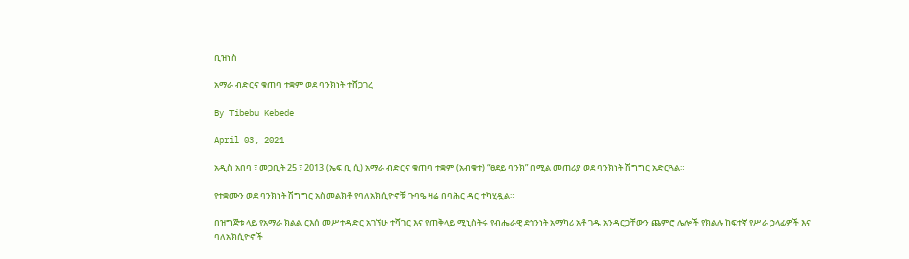ቢዝነስ

አማራ ብድርና ቁጠባ ተቋም ወደ ባንክነት ተሸጋገረ

By Tibebu Kebede

April 03, 2021

አዲስ አበባ ፣ መጋቢት 25 ፣ 2013 (ኤፍ ቢ ሲ) አማራ ብድርና ቁጠባ ተቋም (አብቁተ) “ፀደይ ባንክ” በሚል መጠሪያ ወደ ባንክነት ሽግግር አድርጓል።

የተቋሙን ወደ ባንክነት ሽግግር አስመልክቶ የባለአክሲዮኖቹ ጉባዔ ዛሬ በባሕር ዳር ተካሂዷል።

በዝግጅቱ ላይ የአማራ ክልል ርእሰ መሥተዳድር አገኘሁ ተሻገር እና የጠቅላይ ሚኒስትሩ የብሔራዊ ደኅንነት አማካሪ አቶ ገዱ አንዳርጋቸውን ጨምሮ ሌሎች የክልሉ ከፍተኛ የሥራ ኃላፊዎች እና ባለአክሲዮኖች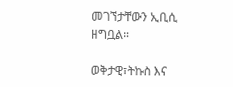መገኘታቸውን ኢቢሲ ዘግቧል።

ወቅታዊ፣ትኩስ እና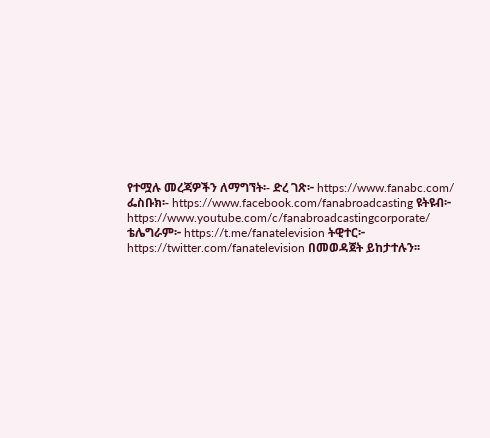የተሟሉ መረጃዎችን ለማግኘት፡- ድረ ገጽ፦ https://www.fanabc.com/ ፌስቡክ፡- https://www.facebook.com/fanabroadcasting ዩትዩብ፦ https://www.youtube.com/c/fanabroadcastingcorporate/ ቴሌግራም፦ https://t.me/fanatelevision ትዊተር፦ https://twitter.com/fanatelevision በመወዳጀት ይከታተሉን፡፡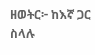ዘወትር፦ ከእኛ ጋር ስላሉ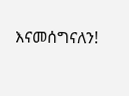እናመሰግናለን!